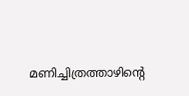മണിച്ചിത്രത്താഴിന്റെ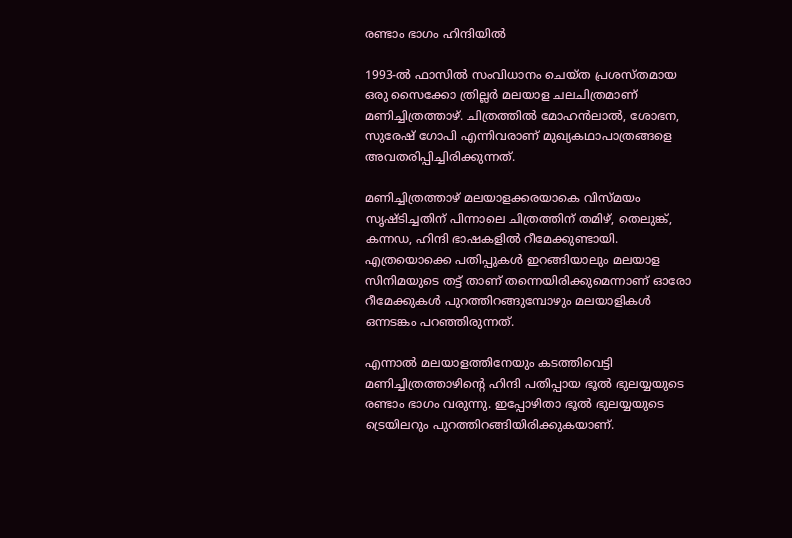രണ്ടാം ഭാഗം ഹിന്ദിയിൽ

1993-ല്‍ ഫാസില്‍ സംവിധാനം ചെയ്ത പ്രശസ്തമായ ഒരു സൈക്കോ ത്രില്ലര്‍ മലയാള ചലചിത്രമാണ് മണിച്ചിത്രത്താഴ്. ചിത്രത്തില്‍ മോഹന്‍ലാല്‍, ശോഭന, സുരേഷ്‌ ഗോപി എന്നിവരാണ് മുഖ്യകഥാപാത്രങ്ങളെ അവതരിപ്പിച്ചിരിക്കുന്നത്.

മണിച്ചിത്രത്താഴ് മലയാളക്കരയാകെ വിസ്മയം സൃഷ്ടിച്ചതിന് പിന്നാലെ ചിത്രത്തിന് തമിഴ്, തെലുങ്ക്, കന്നഡ, ഹിന്ദി ഭാഷകളില്‍ റീമേക്കുണ്ടായി. എത്രയൊക്കെ പതിപ്പുകള്‍ ഇറങ്ങിയാലും മലയാള സിനിമയുടെ തട്ട് താണ് തന്നെയിരിക്കുമെന്നാണ് ഓരോ റീമേക്കുകള്‍ പുറത്തിറങ്ങുമ്പോഴും മലയാളികള്‍ ഒന്നടങ്കം പറഞ്ഞിരുന്നത്.

എന്നാല്‍ മലയാളത്തിനേയും കടത്തിവെട്ടി മണിച്ചിത്രത്താഴിന്റെ ഹിന്ദി പതിപ്പായ ഭൂല്‍ ഭുലയ്യയുടെ രണ്ടാം ഭാഗം വരുന്നു. ഇപ്പോഴിതാ ഭൂല്‍ ഭുലയ്യയുടെ ട്രെയിലറും പുറത്തിറങ്ങിയിരിക്കുകയാണ്.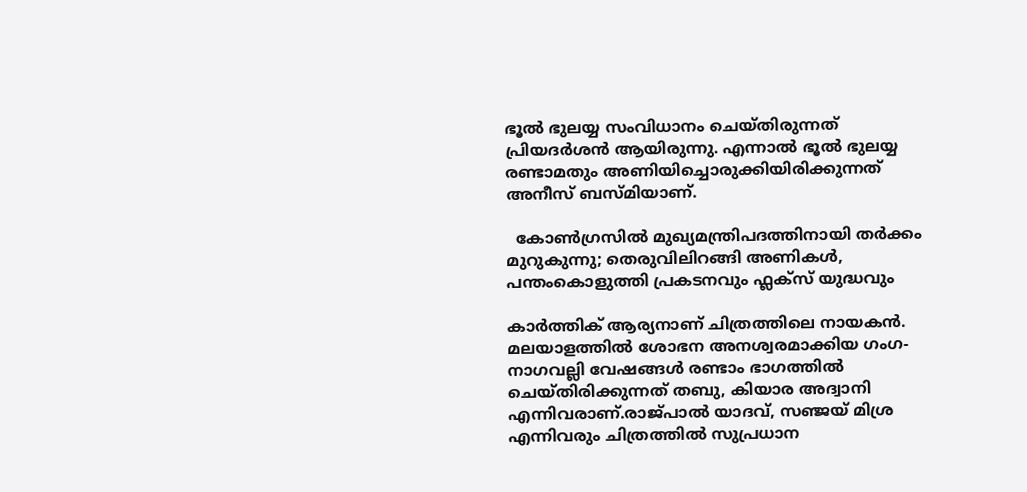ഭൂല്‍ ഭുലയ്യ സംവിധാനം ചെയ്തിരുന്നത് പ്രിയദര്‍ശന്‍ ആയിരുന്നു. എന്നാല്‍ ഭൂല്‍ ഭുലയ്യ രണ്ടാമതും അണിയിച്ചൊരുക്കിയിരിക്കുന്നത് അനീസ് ബസ്മിയാണ്.

  കോൺഗ്രസിൽ മുഖ്യമന്ത്രിപദത്തിനായി തർക്കം മുറുകുന്നു; തെരുവിലിറങ്ങി അണികൾ, പന്തംകൊളുത്തി പ്രകടനവും ഫ്ലക്സ് യുദ്ധവും

കാര്‍ത്തിക് ആര്യനാണ് ചിത്രത്തിലെ നായകന്‍. മലയാളത്തില്‍ ശോഭന അനശ്വരമാക്കിയ ഗംഗ-നാഗവല്ലി വേഷങ്ങള്‍ രണ്ടാം ഭാഗത്തില്‍ ചെയ്തിരിക്കുന്നത് തബു, കിയാര അദ്വാനി എന്നിവരാണ്.രാജ്പാല്‍ യാദവ്, സഞ്ജയ് മിശ്ര എന്നിവരും ചിത്രത്തില്‍ സുപ്രധാന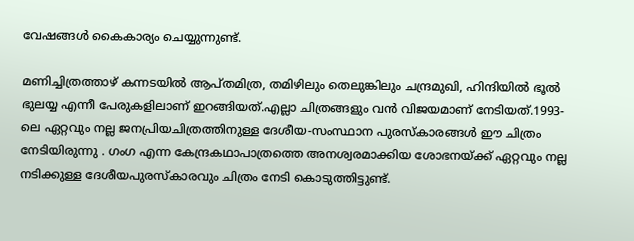വേഷങ്ങള്‍ കൈകാര്യം ചെയ്യുന്നുണ്ട്.

മണിച്ചിത്രത്താഴ് കന്നടയില്‍ ആപ്തമിത്ര, തമിഴിലും തെലുങ്കിലും ചന്ദ്രമുഖി, ഹിന്ദിയില്‍ ഭൂല്‍ ഭുലയ്യ എന്നീ പേരുകളിലാണ് ഇറങ്ങിയത്.എല്ലാ ചിത്രങ്ങളും വന്‍ വിജയമാണ് നേടിയത്.1993-ലെ ഏറ്റവും നല്ല ജനപ്രിയചിത്രത്തിനുള്ള ദേശീയ-സംസ്ഥാന പുരസ്കാരങ്ങള്‍ ഈ ചിത്രം നേടിയിരുന്നു . ഗംഗ എന്ന കേന്ദ്രകഥാപാത്രത്തെ അനശ്വരമാക്കിയ ശോഭനയ്ക്ക് ഏറ്റവും നല്ല നടിക്കുള്ള ദേശീയപുരസ്കാരവും ചിത്രം നേടി കൊടുത്തിട്ടുണ്ട്.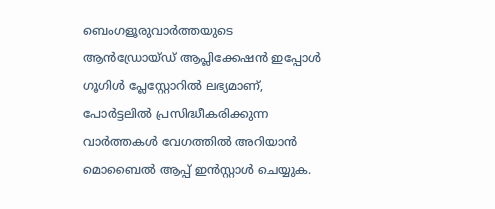ബെംഗളൂരുവാർത്തയുടെ ആൻഡ്രോയ്ഡ് ആപ്ലിക്കേഷൻ ഇപ്പോൾ ഗൂഗിൾ പ്ലേസ്റ്റോറിൽ ലഭ്യമാണ്, പോർട്ടലിൽ പ്രസിദ്ധീകരിക്കുന്ന വാർത്തകൾ വേഗത്തിൽ അറിയാൻ മൊബൈൽ ആപ്പ് ഇൻസ്റ്റാൾ ചെയ്യുക.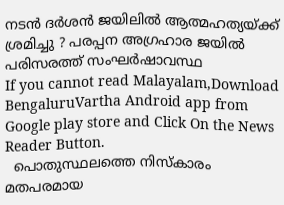നടൻ ദർശൻ ജയിലിൽ ആത്മഹത്യയ്ക്ക് ശ്രമിച്ചു ? പരപ്പന അഗ്രഹാര ജയിൽ പരിസരത്ത് സംഘർഷാവസ്ഥ
If you cannot read Malayalam,Download BengaluruVartha Android app from Google play store and Click On the News Reader Button.
  പൊതുസ്ഥലത്തെ നിസ്കാരം മതപരമായ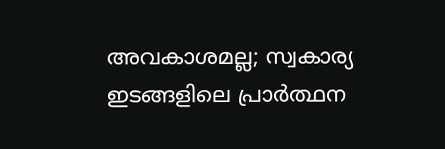അവകാശമല്ല; സ്വകാര്യ ഇടങ്ങളിലെ പ്രാർത്ഥന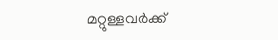മറ്റുള്ളവർക്ക്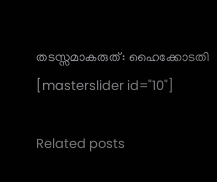തടസ്സമാകരുത്: ഹൈക്കോടതി
[masterslider id="10"]

Related posts